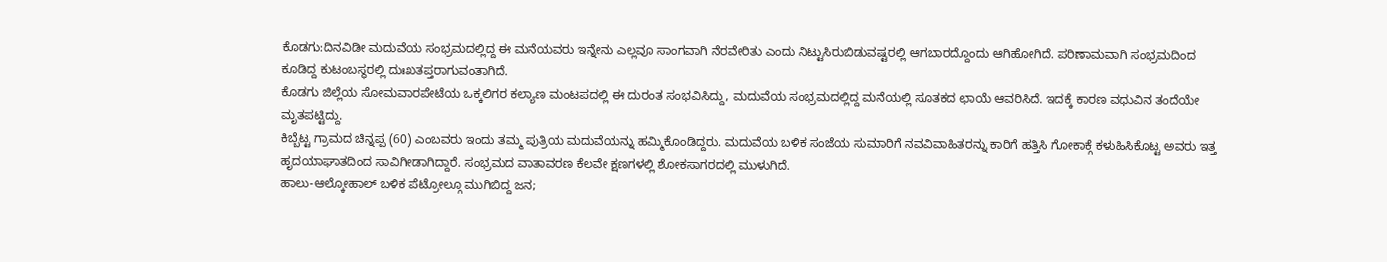ಕೊಡಗು:ದಿನವಿಡೀ ಮದುವೆಯ ಸಂಭ್ರಮದಲ್ಲಿದ್ದ ಈ ಮನೆಯವರು ಇನ್ನೇನು ಎಲ್ಲವೂ ಸಾಂಗವಾಗಿ ನೆರವೇರಿತು ಎಂದು ನಿಟ್ಟುಸಿರುಬಿಡುವಷ್ಟರಲ್ಲಿ ಆಗಬಾರದ್ದೊಂದು ಆಗಿಹೋಗಿದೆ. ಪರಿಣಾಮವಾಗಿ ಸಂಭ್ರಮದಿಂದ ಕೂಡಿದ್ದ ಕುಟಂಬಸ್ಥರಲ್ಲಿ ದುಃಖತಪ್ತರಾಗುವಂತಾಗಿದೆ.
ಕೊಡಗು ಜಿಲ್ಲೆಯ ಸೋಮವಾರಪೇಟೆಯ ಒಕ್ಕಲಿಗರ ಕಲ್ಯಾಣ ಮಂಟಪದಲ್ಲಿ‌ ಈ ದುರಂತ ಸಂಭವಿಸಿದ್ದು, ಮದುವೆಯ ಸಂಭ್ರಮದಲ್ಲಿದ್ದ ಮನೆಯಲ್ಲಿ ಸೂತಕದ ಛಾಯೆ ಆವರಿಸಿದೆ. ಇದಕ್ಕೆ ಕಾರಣ ವಧುವಿನ ತಂದೆಯೇ ಮೃತಪಟ್ಟಿದ್ದು.
ಕಿಬ್ಬೆಟ್ಟ ಗ್ರಾಮದ ಚಿನ್ನಪ್ಪ (60) ಎಂಬವರು ಇಂದು ತಮ್ಮ ಪುತ್ರಿಯ ಮದುವೆಯನ್ನು ಹಮ್ಮಿಕೊಂಡಿದ್ದರು. ಮದುವೆಯ ಬಳಿಕ ಸಂಜೆಯ ಸುಮಾರಿಗೆ ನವವಿವಾಹಿತರನ್ನು ಕಾರಿಗೆ ಹತ್ತಿಸಿ ಗೋಕಾಕ್ಗೆ ಕಳುಹಿಸಿಕೊಟ್ಟ ಅವರು ಇತ್ತ ಹೃದಯಾಘಾತದಿಂದ ಸಾವಿಗೀಡಾಗಿದ್ದಾರೆ. ಸಂಭ್ರಮದ ವಾತಾವರಣ ಕೆಲವೇ ಕ್ಷಣಗಳಲ್ಲಿ ಶೋಕಸಾಗರದಲ್ಲಿ ಮುಳುಗಿದೆ.
ಹಾಲು-ಆಲ್ಕೋಹಾಲ್ ಬಳಿಕ ಪೆಟ್ರೋಲ್ಗೂ ಮುಗಿಬಿದ್ದ ಜನ;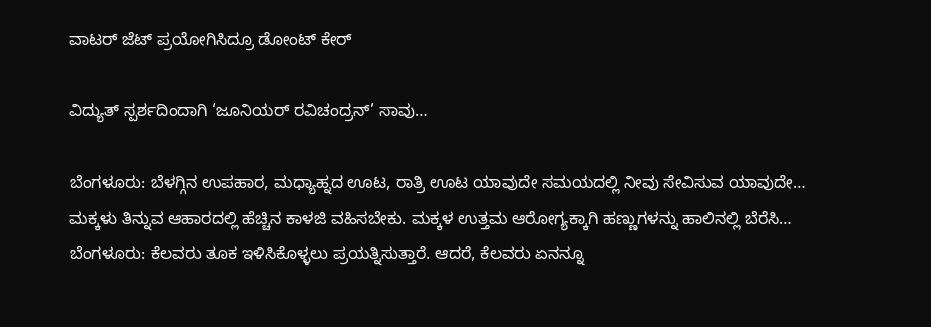ವಾಟರ್ ಜೆಟ್ ಪ್ರಯೋಗಿಸಿದ್ರೂ ಡೋಂಟ್ ಕೇರ್

ವಿದ್ಯುತ್ ಸ್ಪರ್ಶದಿಂದಾಗಿ ‘ಜೂನಿಯರ್ ರವಿಚಂದ್ರನ್’ ಸಾವು…

ಬೆಂಗಳೂರು: ಬೆಳಗ್ಗಿನ ಉಪಹಾರ, ಮಧ್ಯಾಹ್ನದ ಊಟ, ರಾತ್ರಿ ಊಟ ಯಾವುದೇ ಸಮಯದಲ್ಲಿ ನೀವು ಸೇವಿಸುವ ಯಾವುದೇ…
ಮಕ್ಕಳು ತಿನ್ನುವ ಆಹಾರದಲ್ಲಿ ಹೆಚ್ಚಿನ ಕಾಳಜಿ ವಹಿಸಬೇಕು. ಮಕ್ಕಳ ಉತ್ತಮ ಆರೋಗ್ಯಕ್ಕಾಗಿ ಹಣ್ಣುಗಳನ್ನು ಹಾಲಿನಲ್ಲಿ ಬೆರೆಸಿ…
ಬೆಂಗಳೂರು: ಕೆಲವರು ತೂಕ ಇಳಿಸಿಕೊಳ್ಳಲು ಪ್ರಯತ್ನಿಸುತ್ತಾರೆ. ಆದರೆ, ಕೆಲವರು ಏನನ್ನೂ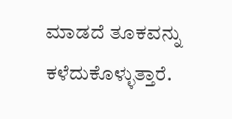ಮಾಡದೆ ತೂಕವನ್ನು ಕಳೆದುಕೊಳ್ಳುತ್ತಾರೆ.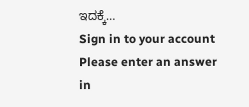ಇದಕ್ಕೆ…
Sign in to your account
Please enter an answer in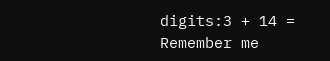digits:3 + 14 =
Remember me